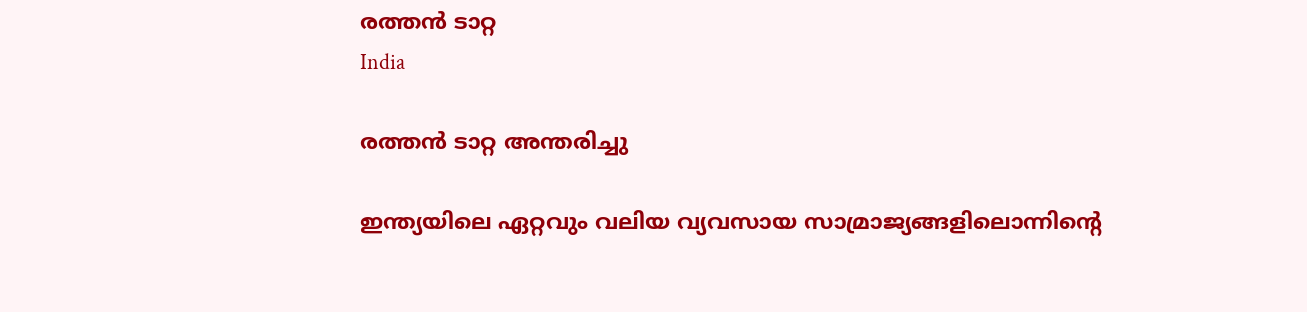രത്തൻ ടാറ്റ
India

രത്തൻ ടാറ്റ അന്തരിച്ചു

ഇന്ത്യയിലെ ഏറ്റവും വലിയ വ്യവസായ സാമ്രാജ്യങ്ങളിലൊന്നിന്‍റെ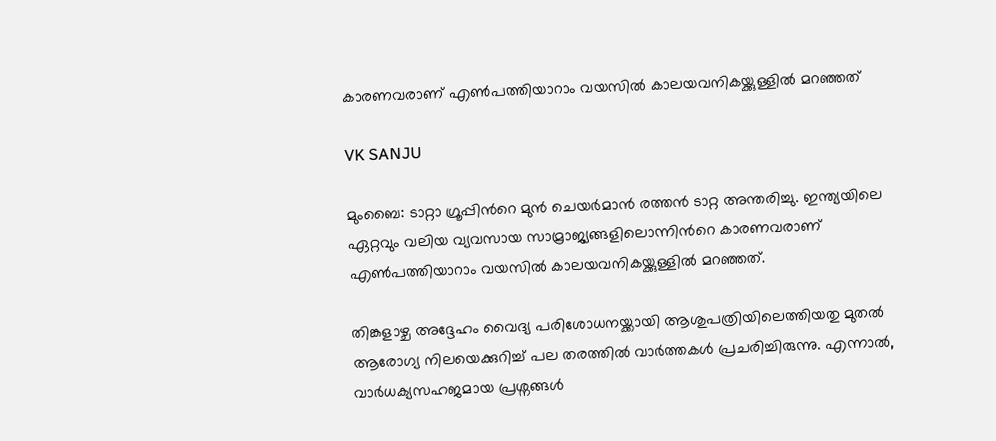കാരണവരാണ് എൺപത്തിയാറാം വയസിൽ കാലയവനികയ്ക്കുള്ളിൽ മറഞ്ഞത്

VK SANJU

മുംബൈ: ടാറ്റാ ഗ്രൂപ്പിന്‍റെ മുൻ ചെയർമാൻ രത്തൻ ടാറ്റ അന്തരിച്ചു. ഇന്ത്യയിലെ ഏറ്റവും വലിയ വ്യവസായ സാമ്രാജ്യങ്ങളിലൊന്നിന്‍റെ കാരണവരാണ് എൺപത്തിയാറാം വയസിൽ കാലയവനികയ്ക്കുള്ളിൽ മറഞ്ഞത്.

തിങ്കളാഴ്ച അദ്ദേഹം വൈദ്യ പരിശോധനയ്ക്കായി ആശുപത്രിയിലെത്തിയതു മുതൽ ആരോഗ്യ നിലയെക്കുറിച്ച് പല തരത്തിൽ വാർത്തകൾ പ്രചരിച്ചിരുന്നു. എന്നാൽ, വാർധക്യസഹജമായ പ്രശ്നങ്ങൾ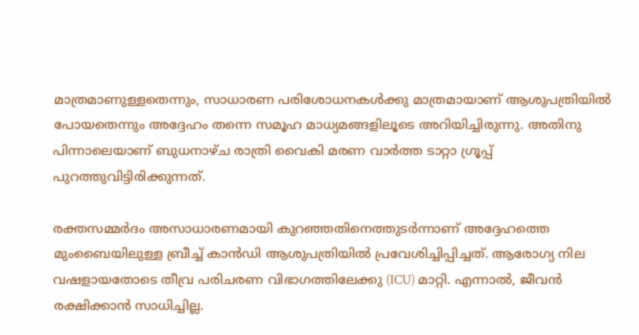മാത്രമാണുള്ളതെന്നും, സാധാരണ പരിശോധനകൾക്കു മാത്രമായാണ് ആശുപത്രിയിൽ പോയതെന്നും അദ്ദേഹം തന്നെ സമൂഹ മാധ്യമങ്ങളിലൂടെ അറിയിച്ചിരുന്നു. അതിനു പിന്നാലെയാണ് ബുധനാഴ്ച രാത്രി വൈകി മരണ വാർത്ത ടാറ്റാ ഗ്രൂപ്പ് പുറത്തുവിട്ടിരിക്കുന്നത്.

രക്തസമ്മർദം അസാധാരണമായി കുറഞ്ഞതിനെത്തുടർന്നാണ് അദ്ദേഹത്തെ മുംബൈയിലുള്ള ബ്രീച്ച് കാൻഡി ആശുപത്രിയിൽ പ്രവേശിച്ചിപ്പിച്ചത്. ആരോഗ്യ നില വഷളായതോടെ തീവ്ര പരിചരണ വിഭാഗത്തിലേക്കു (ICU) മാറ്റി. എന്നാൽ, ജീവൻ രക്ഷിക്കാൻ സാധിച്ചില്ല.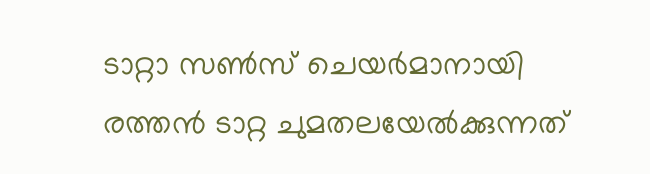ടാറ്റാ സൺസ് ചെയർമാനായി രത്തൻ ടാറ്റ ചുമതലയേൽക്കുന്നത്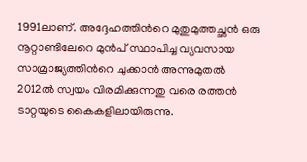1991ലാണ്. അദ്ദേഹത്തിന്‍റെ മുതുമുത്തച്ഛൻ ഒരു നൂറ്റാണ്ടിലേറെ മുൻപ് സ്ഥാപിച്ച വ്യവസായ സാമ്രാജ്യത്തിന്‍റെ ചുക്കാൻ അന്നുമുതൽ 2012ൽ സ്വയം വിരമിക്കുന്നതു വരെ രത്തൻ ടാറ്റയുടെ കൈകളിലായിരുന്നു.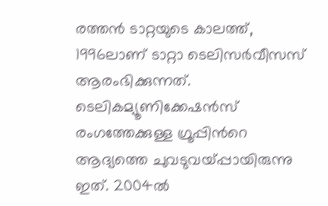രത്തൻ ടാറ്റയുടെ കാലത്ത്, 1996ലാണ് ടാറ്റാ ടെലിസർവീസസ് ആരംഭിക്കുന്നത്. ടെലികമ്യൂണിക്കേഷൻസ് രംഗത്തേക്കുള്ള ഗ്രൂപ്പിന്‍റെ ആദ്യത്തെ ചുവടുവയ്പ്പായിരുന്നു ഇത്. 2004ൽ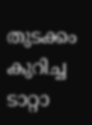തുടക്കം കുറിച്ച ടാറ്റാ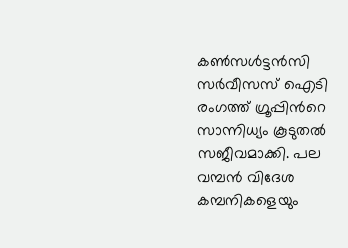കൺസൾട്ടൻസി സർവീസസ് ഐടി രംഗത്ത് ഗ്രൂപ്പിന്‍റെ സാന്നിധ്യം കൂടുതൽ സജീവമാക്കി. പല വമ്പൻ വിദേശ കമ്പനികളെയും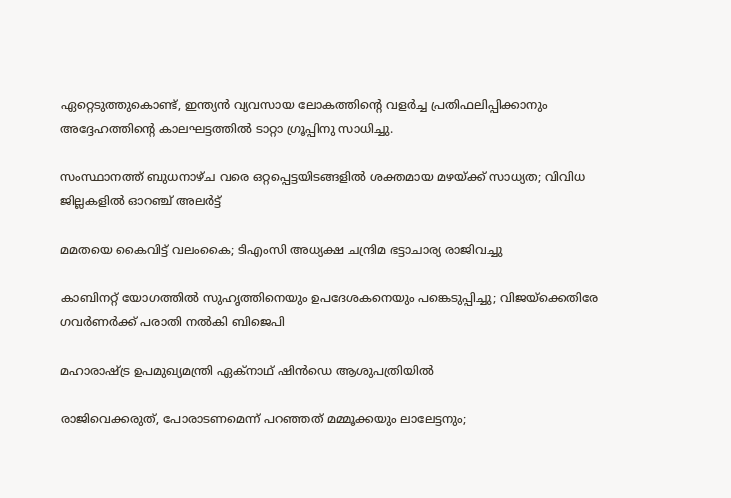ഏറ്റെടുത്തുകൊണ്ട്, ഇന്ത്യൻ വ്യവസായ ലോകത്തിന്‍റെ വളർച്ച പ്രതിഫലിപ്പിക്കാനും അദ്ദേഹത്തിന്‍റെ കാലഘട്ടത്തിൽ ടാറ്റാ ഗ്രൂപ്പിനു സാധിച്ചു.

സംസ്ഥാനത്ത് ബുധനാഴ്ച വരെ ഒറ്റപ്പെട്ടയിടങ്ങളിൽ ശക്തമായ മഴയ്ക്ക് സാധ്യത; വിവിധ ജില്ലകളിൽ ഓറഞ്ച് അലർട്ട്

മമതയെ കൈവിട്ട് വലംകൈ; ടിഎംസി അധ്യക്ഷ ചന്ദ്രിമ ഭട്ടാചാര്യ രാജിവച്ചു

കാബിനറ്റ് യോഗത്തിൽ സുഹൃത്തിനെയും ഉപദേശകനെയും പങ്കെടുപ്പിച്ചു; വിജയ്ക്കെതിരേ ഗവർണർക്ക് പരാതി നൽകി ബിജെപി

മഹാരാഷ്ട്ര ഉപമുഖ‍്യമന്ത്രി ഏക്നാഥ് ഷിൻഡെ ആശുപത്രിയിൽ

രാജിവെക്കരുത്, പോരാടണമെന്ന് പറഞ്ഞത് മമ്മൂക്കയും ലാലേട്ടനും;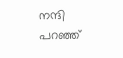നന്ദി പറഞ്ഞ്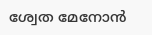ശ്വേത മേനോൻ